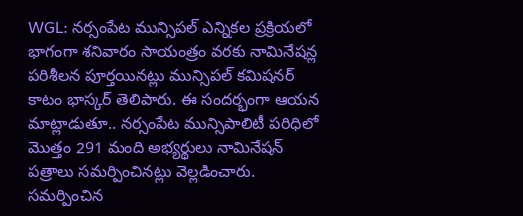WGL: నర్సంపేట మున్సిపల్ ఎన్నికల ప్రక్రియలో భాగంగా శనివారం సాయంత్రం వరకు నామినేషన్ల పరిశీలన పూర్తయినట్లు మున్సిపల్ కమిషనర్ కాటం భాస్కర్ తెలిపారు. ఈ సందర్భంగా ఆయన మాట్లాడుతూ.. నర్సంపేట మున్సిపాలిటీ పరిధిలో మొత్తం 291 మంది అభ్యర్థులు నామినేషన్ పత్రాలు సమర్పించినట్లు వెల్లడించారు. సమర్పించిన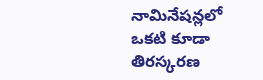నామినేషన్లలో ఒకటి కూడా తిరస్కరణ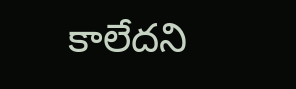కాలేదని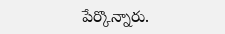పేర్కొన్నారు.